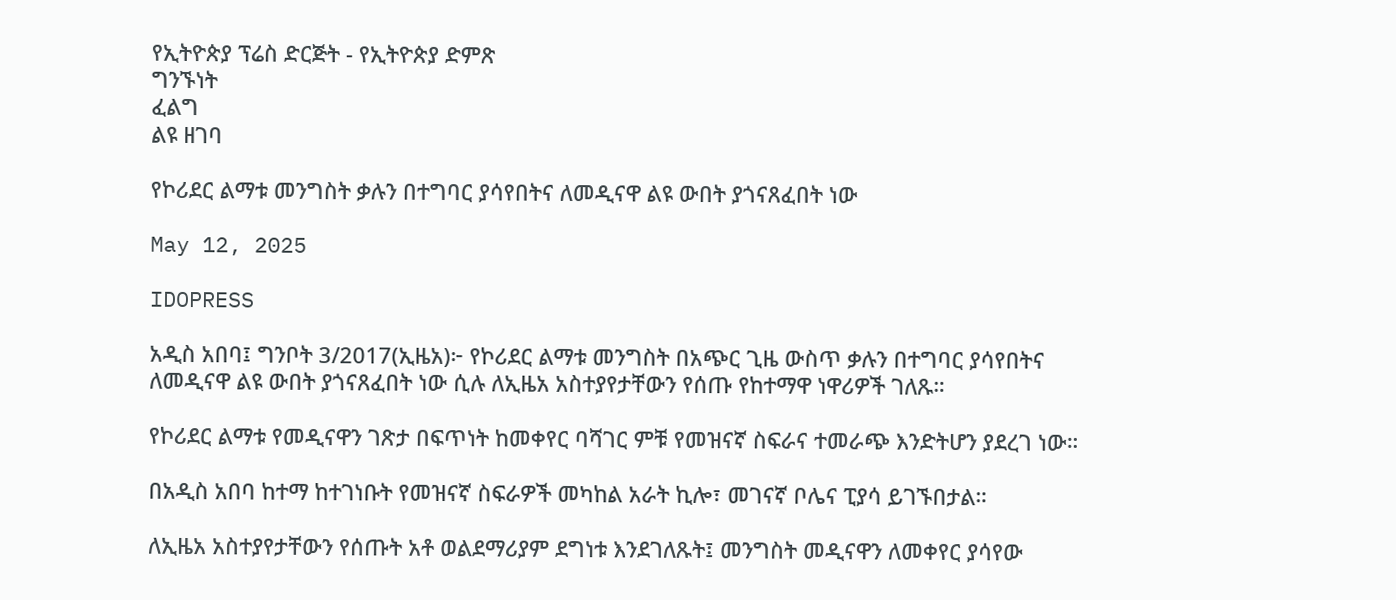የኢትዮጵያ ፕሬስ ድርጅት - የኢትዮጵያ ድምጽ
ግንኙነት
ፈልግ
ልዩ ዘገባ

የኮሪደር ልማቱ መንግስት ቃሉን በተግባር ያሳየበትና ለመዲናዋ ልዩ ውበት ያጎናጸፈበት ነው

May 12, 2025

IDOPRESS

አዲስ አበባ፤ ግንቦት 3/2017(ኢዜአ)፦ የኮሪደር ልማቱ መንግስት በአጭር ጊዜ ውስጥ ቃሉን በተግባር ያሳየበትና ለመዲናዋ ልዩ ውበት ያጎናጸፈበት ነው ሲሉ ለኢዜአ አስተያየታቸውን የሰጡ የከተማዋ ነዋሪዎች ገለጹ።

የኮሪደር ልማቱ የመዲናዋን ገጽታ በፍጥነት ከመቀየር ባሻገር ምቹ የመዝናኛ ስፍራና ተመራጭ እንድትሆን ያደረገ ነው።

በአዲስ አበባ ከተማ ከተገነቡት የመዝናኛ ስፍራዎች መካከል አራት ኪሎ፣ መገናኛ ቦሌና ፒያሳ ይገኙበታል።

ለኢዜአ አስተያየታቸውን የሰጡት አቶ ወልደማሪያም ደግነቱ እንደገለጹት፤ መንግስት መዲናዋን ለመቀየር ያሳየው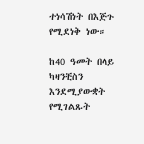ተነሳሽነት በእጅጉ የሚደነቅ ነው።

ከ40 ዓመት በላይ ካዛንቺስን እንደሚያውቋት የሚገልጹት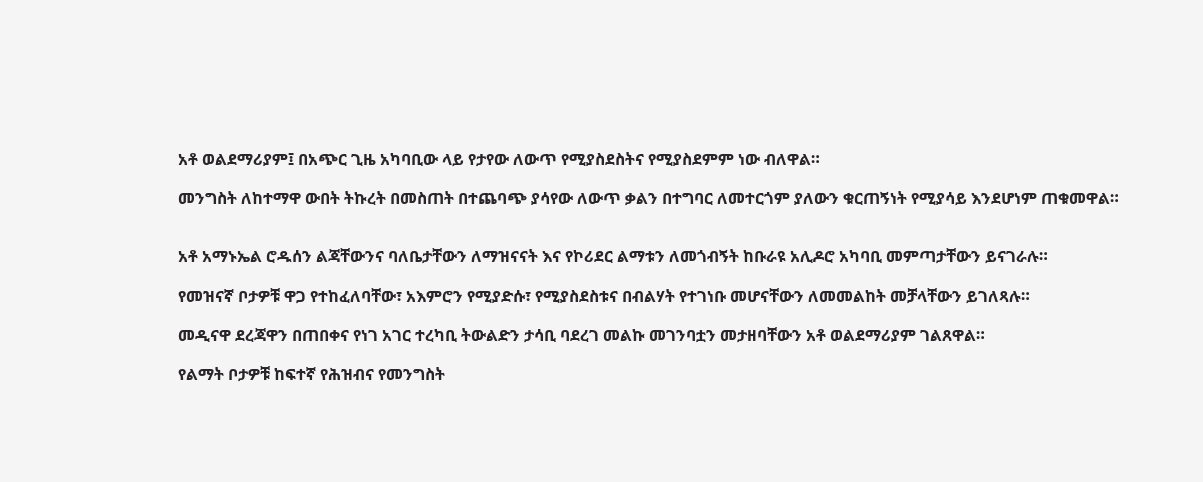አቶ ወልደማሪያም፤ በአጭር ጊዜ አካባቢው ላይ የታየው ለውጥ የሚያስደስትና የሚያስደምም ነው ብለዋል።

መንግስት ለከተማዋ ውበት ትኩረት በመስጠት በተጨባጭ ያሳየው ለውጥ ቃልን በተግባር ለመተርጎም ያለውን ቁርጠኝነት የሚያሳይ እንደሆነም ጠቁመዋል።


አቶ አማኑኤል ሮዱሰን ልጃቸውንና ባለቤታቸውን ለማዝናናት እና የኮሪደር ልማቱን ለመጎብኝት ከቡራዩ አሊዶሮ አካባቢ መምጣታቸውን ይናገራሉ።

የመዝናኛ ቦታዎቹ ዋጋ የተከፈለባቸው፣ አእምሮን የሚያድሱ፣ የሚያስደስቱና በብልሃት የተገነቡ መሆናቸውን ለመመልከት መቻላቸውን ይገለጻሉ።

መዲናዋ ደረጃዋን በጠበቀና የነገ አገር ተረካቢ ትውልድን ታሳቢ ባደረገ መልኩ መገንባቷን መታዘባቸውን አቶ ወልደማሪያም ገልጸዋል።

የልማት ቦታዎቹ ከፍተኛ የሕዝብና የመንግስት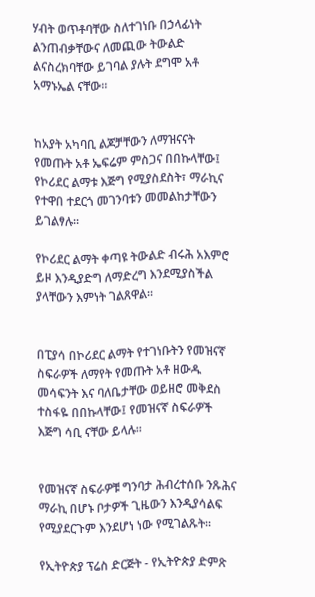ሃብት ወጥቶባቸው ስለተገነቡ በኃላፊነት ልንጠብቃቸውና ለመጪው ትውልድ ልናስረክባቸው ይገባል ያሉት ደግሞ አቶ አማኑኤል ናቸው።


ከአያት አካባቢ ልጆቻቸውን ለማዝናናት የመጡት አቶ ኤፍሬም ምስጋና በበኩላቸው፤ የኮሪደር ልማቱ እጅግ የሚያስደስት፣ ማራኪና የተዋበ ተደርጎ መገንባቱን መመልከታቸውን ይገልፃሉ።

የኮሪደር ልማት ቀጣዩ ትውልድ ብሩሕ አእምሮ ይዞ እንዲያድግ ለማድረግ እንደሚያስችል ያላቸውን እምነት ገልጸዋል።


በፒያሳ በኮሪደር ልማት የተገነቡትን የመዝናኛ ስፍራዎች ለማየት የመጡት አቶ ዘውዱ መሳፍንት እና ባለቤታቸው ወይዘሮ መቅደስ ተስፋዬ በበኩላቸው፤ የመዝናኛ ስፍራዎች እጅግ ሳቢ ናቸው ይላሉ።


የመዝናኛ ስፍራዎቹ ግንባታ ሕብረተሰቡ ንጹሕና ማራኪ በሆኑ ቦታዎች ጊዜውን እንዲያሳልፍ የሚያደርጉም እንደሆነ ነው የሚገልጹት።

የኢትዮጵያ ፕሬስ ድርጅት - የኢትዮጵያ ድምጽ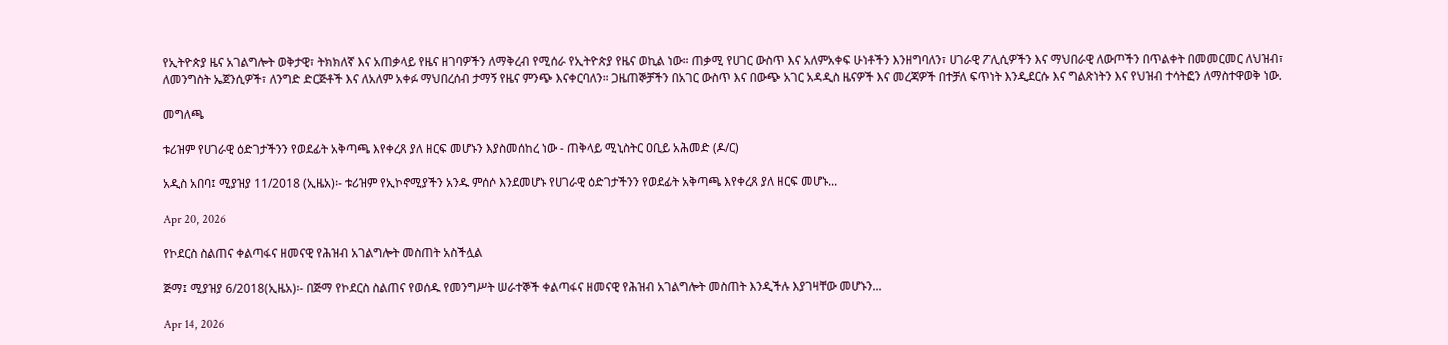የኢትዮጵያ ዜና አገልግሎት ወቅታዊ፣ ትክክለኛ እና አጠቃላይ የዜና ዘገባዎችን ለማቅረብ የሚሰራ የኢትዮጵያ የዜና ወኪል ነው። ጠቃሚ የሀገር ውስጥ እና አለምአቀፍ ሁነቶችን እንዘግባለን፣ ሀገራዊ ፖሊሲዎችን እና ማህበራዊ ለውጦችን በጥልቀት በመመርመር ለህዝብ፣ ለመንግስት ኤጀንሲዎች፣ ለንግድ ድርጅቶች እና ለአለም አቀፉ ማህበረሰብ ታማኝ የዜና ምንጭ እናቀርባለን። ጋዜጠኞቻችን በአገር ውስጥ እና በውጭ አገር አዳዲስ ዜናዎች እና መረጃዎች በተቻለ ፍጥነት እንዲደርሱ እና ግልጽነትን እና የህዝብ ተሳትፎን ለማስተዋወቅ ነው.

መግለጫ

ቱሪዝም የሀገራዊ ዕድገታችንን የወደፊት አቅጣጫ እየቀረጸ ያለ ዘርፍ መሆኑን እያስመሰከረ ነው - ጠቅላይ ሚኒስትር ዐቢይ አሕመድ (ዶ/ር)

አዲስ አበባ፤ ሚያዝያ 11/2018 (ኢዜአ)፡- ቱሪዝም የኢኮኖሚያችን አንዱ ምሰሶ እንደመሆኑ የሀገራዊ ዕድገታችንን የወደፊት አቅጣጫ እየቀረጸ ያለ ዘርፍ መሆኑ...

Apr 20, 2026

የኮደርስ ስልጠና ቀልጣፋና ዘመናዊ የሕዝብ አገልግሎት መስጠት አስችሏል

ጅማ፤ ሚያዝያ 6/2018(ኢዜአ)፡- በጅማ የኮደርስ ስልጠና የወሰዱ የመንግሥት ሠራተኞች ቀልጣፋና ዘመናዊ የሕዝብ አገልግሎት መስጠት እንዲችሉ እያገዛቸው መሆኑን...

Apr 14, 2026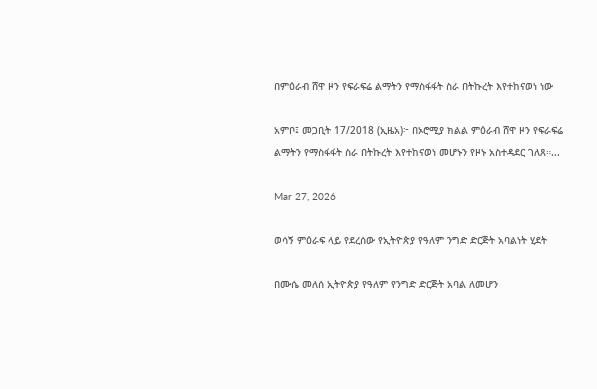በምዕራብ ሸዋ ዞን የፍራፍሬ ልማትን የማስፋፋት ስራ በትኩረት እየተከናወነ ነው

አምቦ፤ መጋቢት 17/2018 (ኢዜአ)፦ በኦሮሚያ ክልል ምዕራብ ሸዋ ዞን የፍራፍሬ ልማትን የማስፋፋት ስራ በትኩረት እየተከናወነ መሆኑን የዞኑ አስተዳደር ገለጸ።...

Mar 27, 2026

ወሳኝ ምዕራፍ ላይ የደረሰው የኢትዮጵያ የዓለም ንግድ ድርጅት አባልነት ሂደት

በሙሴ መለሰ ኢትዮጵያ የዓለም የንግድ ድርጅት አባል ለመሆን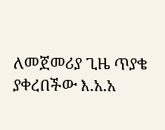ለመጀመሪያ ጊዜ ጥያቄ ያቀረበችው እ.አ.አ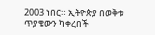2003 ነበር። ኢትዮጵያ በወቅቱ ጥያቄውን ካቀረበች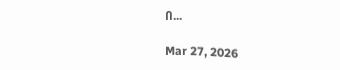በ...

Mar 27, 2026